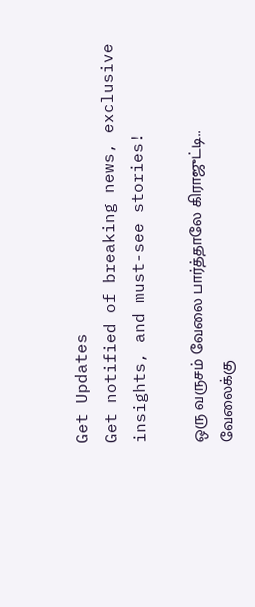Get Updates
Get notified of breaking news, exclusive insights, and must-see stories!

ஒரு வருசம் வேலை பார்த்தாலே கிராஜுட்டி.. வேலைக்கு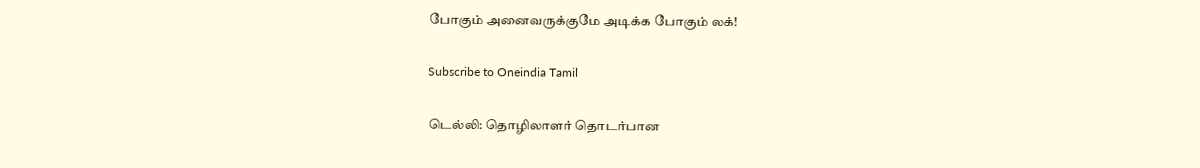போகும் அனைவருக்குமே அடிக்க போகும் லக்!

Subscribe to Oneindia Tamil

டெல்லி: தொழிலாளர் தொடர்பான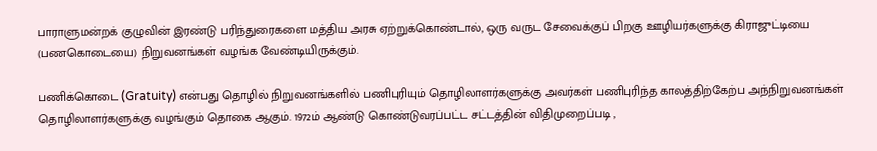பாராளுமன்றக் குழுவின் இரண்டு பரிந்துரைகளை மத்திய அரசு ஏற்றுக்கொண்டால், ஒரு வருட சேவைக்குப் பிறகு ஊழியர்களுக்கு கிராஜுட்டியை (பணகொடையை) நிறுவனங்கள் வழங்க வேண்டியிருக்கும்.

பணிக்கொடை (Gratuity) என்பது தொழில் நிறுவனங்களில் பணிபுரியும் தொழிலாளர்களுக்கு அவர்கள் பணிபுரிந்த காலத்திற்கேற்ப அந்நிறுவனங்கள் தொழிலாளர்களுக்கு வழங்கும் தொகை ஆகும். 1972ம் ஆண்டு கொண்டுவரப்பட்ட சட்டத்தின் விதிமுறைப்படி ,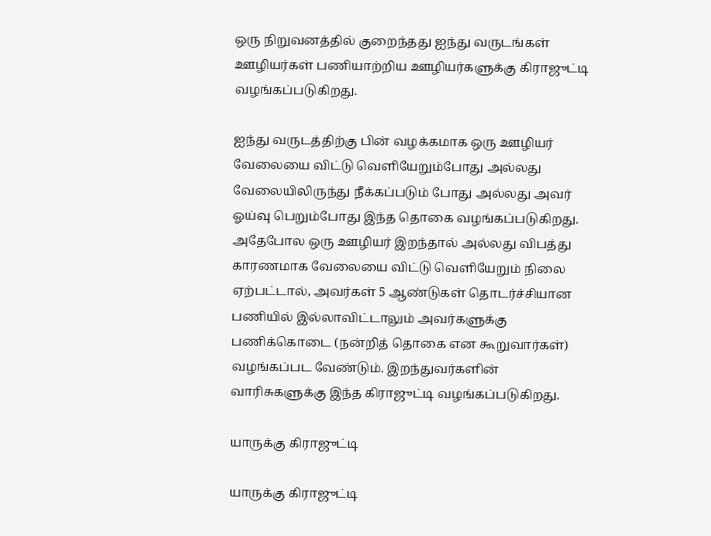ஒரு நிறுவனத்தில் குறைந்தது ஐந்து வருடங்கள் ஊழியர்கள் பணியாற்றிய ஊழியர்களுக்கு கிராஜுட்டி வழங்கப்படுகிறது.

ஐந்து வருடத்திற்கு பின் வழக்கமாக ஒரு ஊழியர் வேலையை விட்டு வெளியேறும்போது அல்லது வேலையிலிருந்து நீக்கப்படும் போது அல்லது அவர் ஓய்வு பெறும்போது இந்த தொகை வழங்கப்படுகிறது. அதேபோல ஒரு ஊழியர் இறந்தால் அல்லது விபத்து காரணமாக வேலையை விட்டு வெளியேறும் நிலை ஏற்பட்டால், அவர்கள் 5 ஆண்டுகள் தொடர்ச்சியான பணியில் இல்லாவிட்டாலும் அவர்களுக்கு பணிக்கொடை (நன்றித் தொகை என கூறுவார்கள்) வழங்கப்பட வேண்டும். இறந்துவர்களின் வாரிசுகளுக்கு இந்த கிராஜுட்டி வழங்கப்படுகிறது.

யாருக்கு கிராஜுட்டி

யாருக்கு கிராஜுட்டி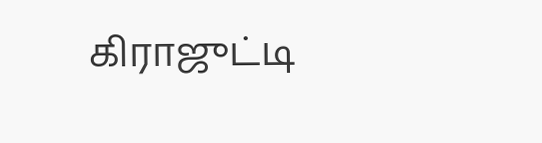கிராஜுட்டி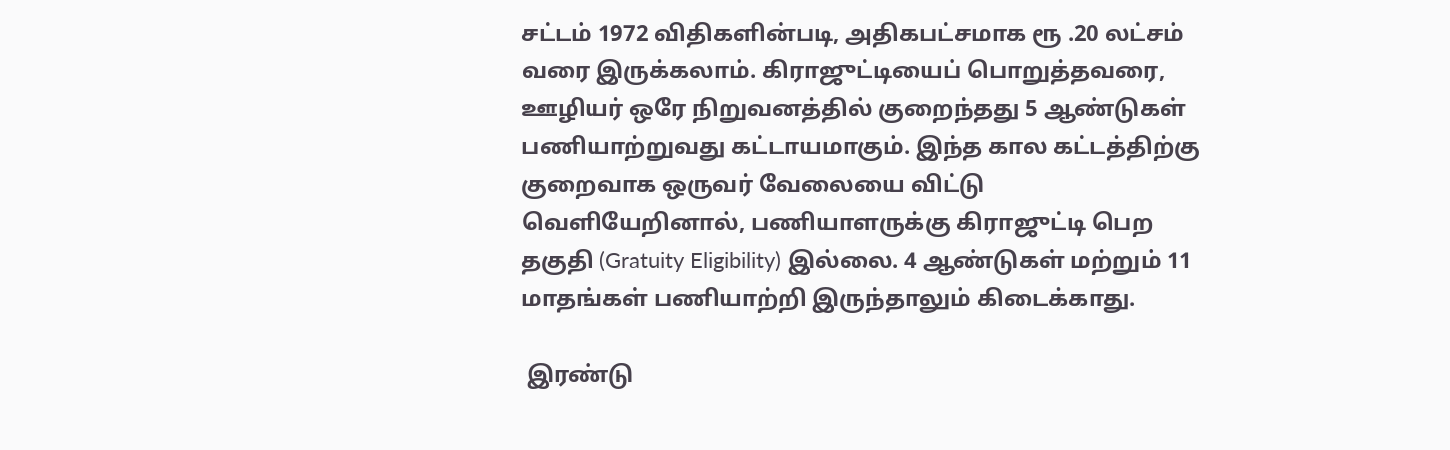சட்டம் 1972 விதிகளின்படி, அதிகபட்சமாக ரூ .20 லட்சம் வரை இருக்கலாம். கிராஜுட்டியைப் பொறுத்தவரை, ஊழியர் ஒரே நிறுவனத்தில் குறைந்தது 5 ஆண்டுகள் பணியாற்றுவது கட்டாயமாகும். இந்த கால கட்டத்திற்கு குறைவாக ஒருவர் வேலையை விட்டு வெளியேறினால், பணியாளருக்கு கிராஜுட்டி பெற தகுதி (Gratuity Eligibility) இல்லை. 4 ஆண்டுகள் மற்றும் 11 மாதங்கள் பணியாற்றி இருந்தாலும் கிடைக்காது.

 இரண்டு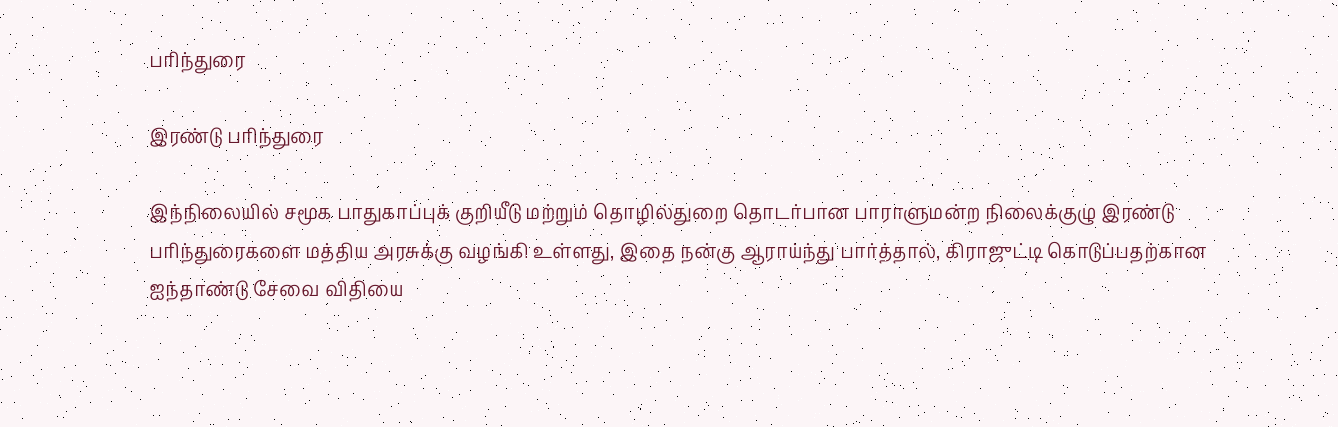பரிந்துரை

இரண்டு பரிந்துரை

இந்நிலையில் சமூக பாதுகாப்புக் குறியீடு மற்றும் தொழில்துறை தொடர்பான பாராளுமன்ற நிலைக்குழு இரண்டு பரிந்துரைகளை மத்திய அரசுக்கு வழங்கி உள்ளது, இதை நன்கு ஆராய்ந்து பார்த்தால், கிராஜுட்டி கொடுப்பதற்கான ஐந்தாண்டு சேவை விதியை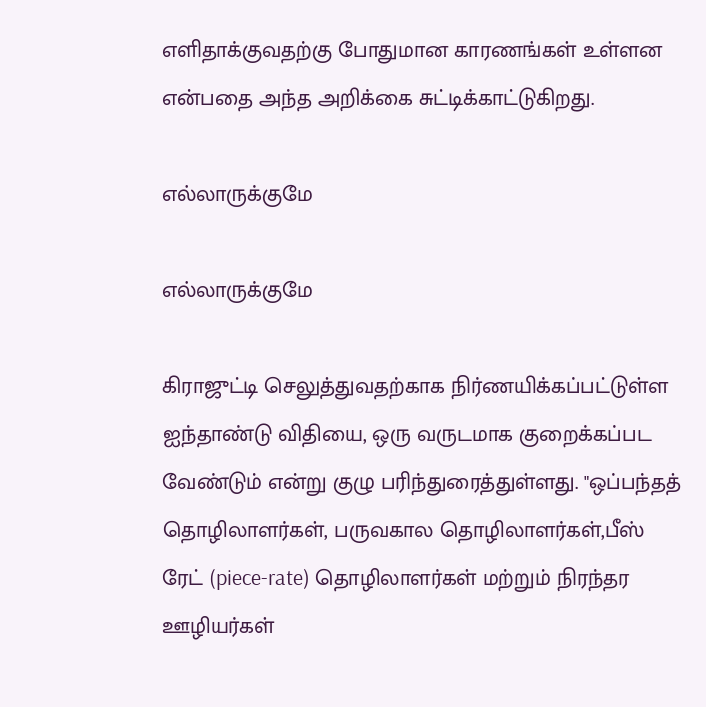எளிதாக்குவதற்கு போதுமான காரணங்கள் உள்ளன என்பதை அந்த அறிக்கை சுட்டிக்காட்டுகிறது.

எல்லாருக்குமே

எல்லாருக்குமே

கிராஜுட்டி செலுத்துவதற்காக நிர்ணயிக்கப்பட்டுள்ள ஐந்தாண்டு விதியை, ஒரு வருடமாக குறைக்கப்பட வேண்டும் என்று குழு பரிந்துரைத்துள்ளது. "ஒப்பந்தத் தொழிலாளர்கள், பருவகால தொழிலாளர்கள்,பீஸ் ரேட் (piece-rate) தொழிலாளர்கள் மற்றும் நிரந்தர ஊழியர்கள்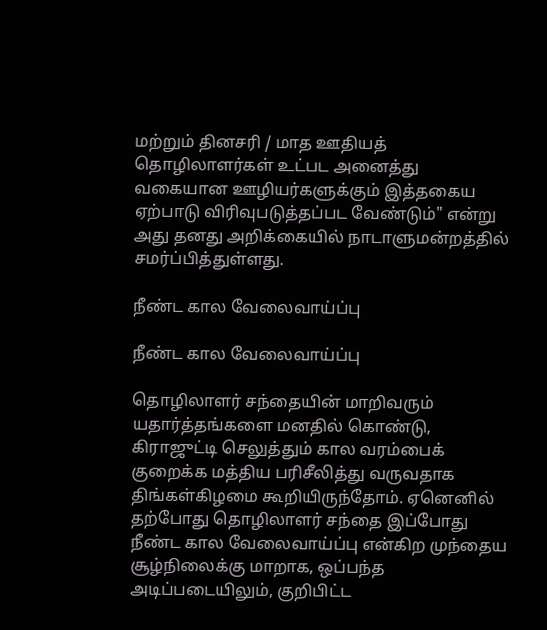மற்றும் தினசரி / மாத ஊதியத் தொழிலாளர்கள் உட்பட அனைத்து வகையான ஊழியர்களுக்கும் இத்தகைய ஏற்பாடு விரிவுபடுத்தப்பட வேண்டும்" என்று அது தனது அறிக்கையில் நாடாளுமன்றத்தில் சமர்ப்பித்துள்ளது.

நீண்ட கால வேலைவாய்ப்பு

நீண்ட கால வேலைவாய்ப்பு

தொழிலாளர் சந்தையின் மாறிவரும் யதார்த்தங்களை மனதில் கொண்டு, கிராஜுட்டி செலுத்தும் கால வரம்பைக் குறைக்க மத்திய பரிசீலித்து வருவதாக திங்கள்கிழமை கூறியிருந்தோம். ஏனெனில் தற்போது தொழிலாளர் சந்தை இப்போது நீண்ட கால வேலைவாய்ப்பு என்கிற முந்தைய சூழ்நிலைக்கு மாறாக, ஒப்பந்த அடிப்படையிலும், குறிபிட்ட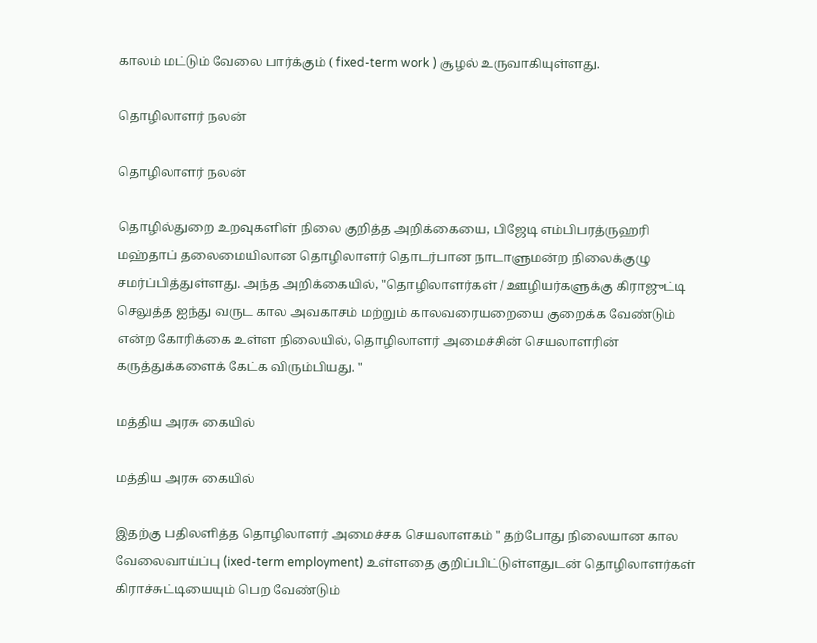காலம் மட்டும் வேலை பார்க்கும் ( fixed-term work ) சூழல் உருவாகியுள்ளது.

தொழிலாளர் நலன்

தொழிலாளர் நலன்

தொழில்துறை உறவுகளிள் நிலை குறித்த அறிக்கையை, பிஜேடி எம்பிபரத்ருஹரி மஹ்தாப் தலைமையிலான தொழிலாளர் தொடர்பான நாடாளுமன்ற நிலைக்குழு சமர்ப்பித்துள்ளது. அந்த அறிக்கையில், "தொழிலாளர்கள் / ஊழியர்களுக்கு கிராஜுட்டி செலுத்த ஐந்து வருட கால அவகாசம் மற்றும் காலவரையறையை குறைக்க வேண்டும் என்ற கோரிக்கை உள்ள நிலையில், தொழிலாளர் அமைச்சின் செயலாளரின் கருத்துக்களைக் கேட்க விரும்பியது. "

மத்திய அரசு கையில்

மத்திய அரசு கையில்

இதற்கு பதிலளித்த தொழிலாளர் அமைச்சக செயலாளகம் " தற்போது நிலையான கால வேலைவாய்ப்பு (ixed-term employment) உள்ளதை குறிப்பிட்டுள்ளதுடன் தொழிலாளர்கள் கிராச்சுட்டியையும் பெற வேண்டும்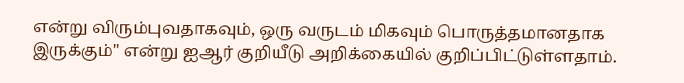என்று விரும்புவதாகவும், ஒரு வருடம் மிகவும் பொருத்தமானதாக இருக்கும்" என்று ஐஆர் குறியீடு அறிக்கையில் குறிப்பிட்டுள்ளதாம்.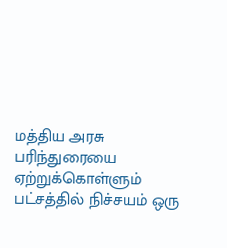மத்திய அரசு பரிந்துரையை ஏற்றுக்கொள்ளும் பட்சத்தில் நிச்சயம் ஒரு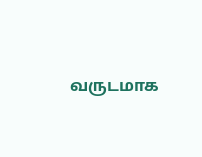வருடமாக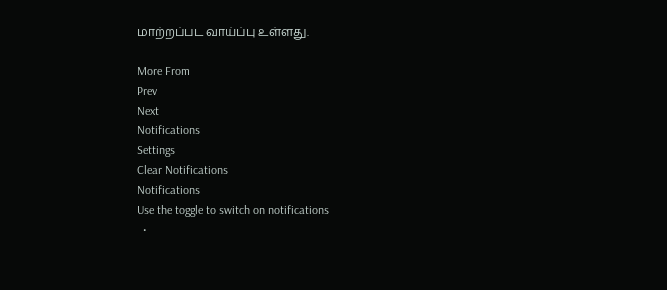மாற்றப்பட வாய்ப்பு உள்ளது.

More From
Prev
Next
Notifications
Settings
Clear Notifications
Notifications
Use the toggle to switch on notifications
  •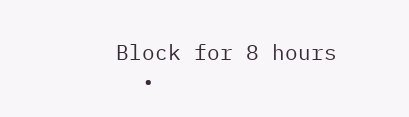Block for 8 hours
  •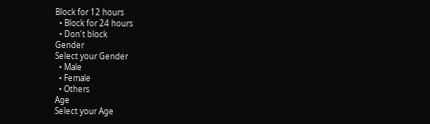Block for 12 hours
  • Block for 24 hours
  • Don't block
Gender
Select your Gender
  • Male
  • Female
  • Others
Age
Select your Age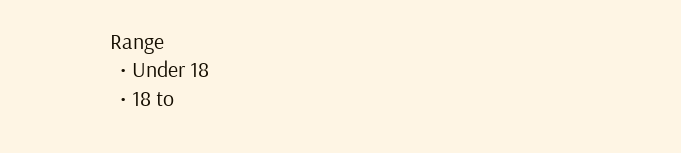Range
  • Under 18
  • 18 to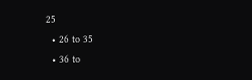25
  • 26 to 35
  • 36 to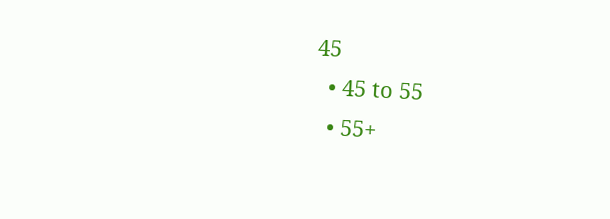45
  • 45 to 55
  • 55+